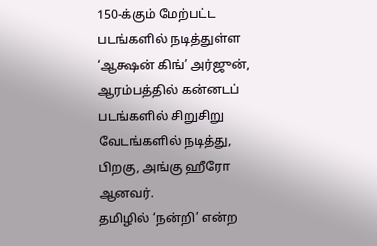150-க்கும் மேற்பட்ட படங்களில் நடித்துள்ள ‘ஆக்ஷன் கிங்’ அர்ஜுன், ஆரம்பத்தில் கன்னடப் படங்களில் சிறுசிறு வேடங்களில் நடித்து, பிறகு, அங்கு ஹீரோ ஆனவர்.
தமிழில் ‘நன்றி’ என்ற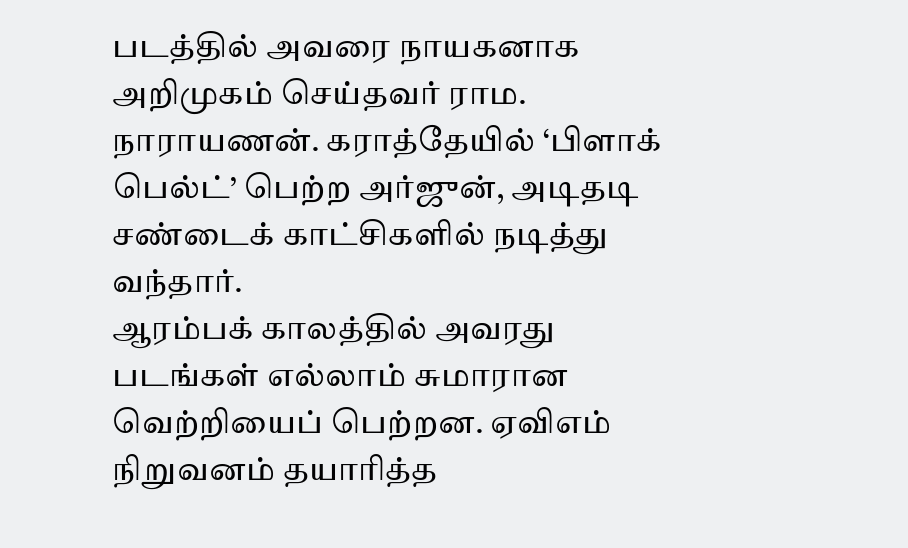படத்தில் அவரை நாயகனாக அறிமுகம் செய்தவர் ராம. நாராயணன். கராத்தேயில் ‘பிளாக் பெல்ட்’ பெற்ற அர்ஜுன், அடிதடி சண்டைக் காட்சிகளில் நடித்து வந்தார்.
ஆரம்பக் காலத்தில் அவரது படங்கள் எல்லாம் சுமாரான வெற்றியைப் பெற்றன. ஏவிஎம் நிறுவனம் தயாரித்த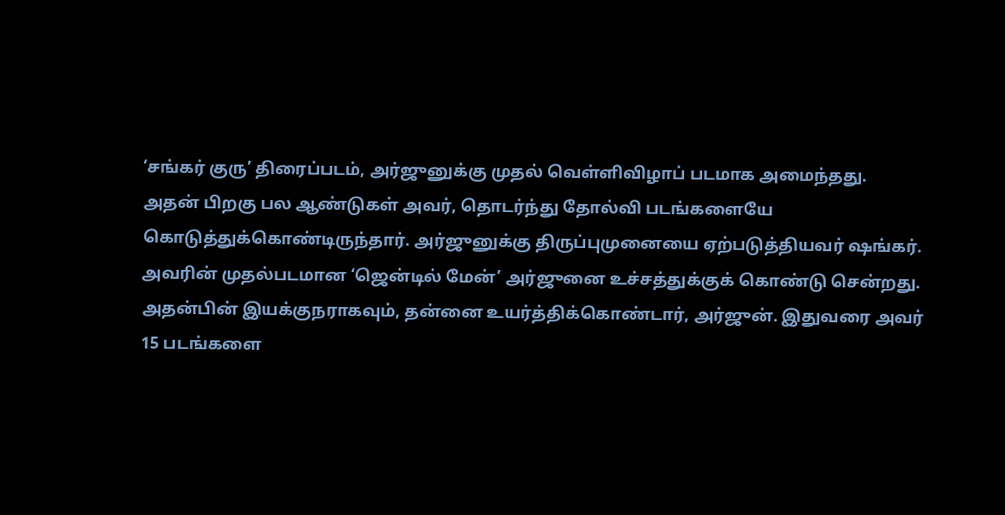‘சங்கர் குரு’ திரைப்படம், அர்ஜுனுக்கு முதல் வெள்ளிவிழாப் படமாக அமைந்தது.
அதன் பிறகு பல ஆண்டுகள் அவர், தொடர்ந்து தோல்வி படங்களையே கொடுத்துக்கொண்டிருந்தார். அர்ஜுனுக்கு திருப்புமுனையை ஏற்படுத்தியவர் ஷங்கர்.
அவரின் முதல்படமான ‘ஜென்டில் மேன்’ அர்ஜுனை உச்சத்துக்குக் கொண்டு சென்றது.
அதன்பின் இயக்குநராகவும், தன்னை உயர்த்திக்கொண்டார், அர்ஜுன். இதுவரை அவர் 15 படங்களை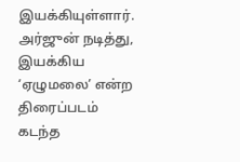இயக்கியுள்ளார்.
அர்ஜுன் நடித்து, இயக்கிய ‘ஏழுமலை’ என்ற திரைப்படம் கடந்த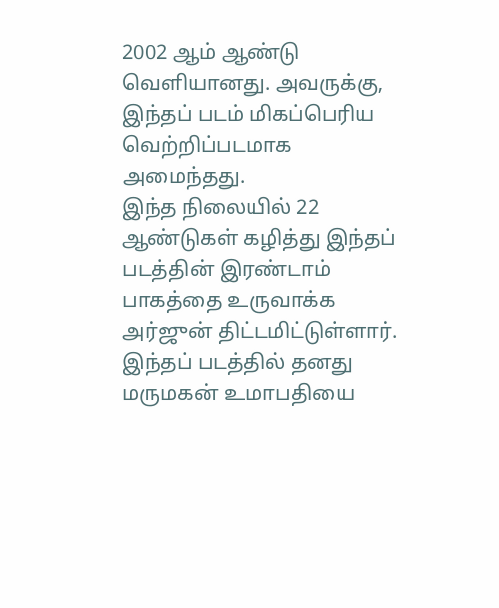2002 ஆம் ஆண்டு வெளியானது. அவருக்கு, இந்தப் படம் மிகப்பெரிய வெற்றிப்படமாக அமைந்தது.
இந்த நிலையில் 22 ஆண்டுகள் கழித்து இந்தப் படத்தின் இரண்டாம் பாகத்தை உருவாக்க அர்ஜுன் திட்டமிட்டுள்ளார். இந்தப் படத்தில் தனது மருமகன் உமாபதியை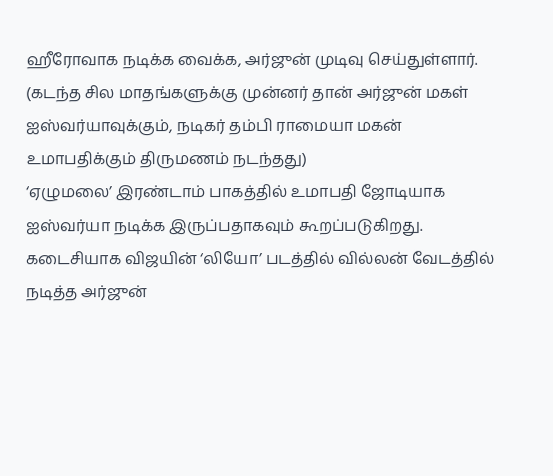ஹீரோவாக நடிக்க வைக்க, அர்ஜுன் முடிவு செய்துள்ளார்.
(கடந்த சில மாதங்களுக்கு முன்னர் தான் அர்ஜுன் மகள் ஐஸ்வர்யாவுக்கும், நடிகர் தம்பி ராமையா மகன் உமாபதிக்கும் திருமணம் நடந்தது)
‘ஏழுமலை’ இரண்டாம் பாகத்தில் உமாபதி ஜோடியாக ஐஸ்வர்யா நடிக்க இருப்பதாகவும் கூறப்படுகிறது.
கடைசியாக விஜயின் ‘லியோ’ படத்தில் வில்லன் வேடத்தில் நடித்த அர்ஜுன்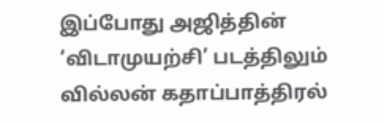இப்போது அஜித்தின் ‘விடாமுயற்சி’ படத்திலும் வில்லன் கதாப்பாத்திரல்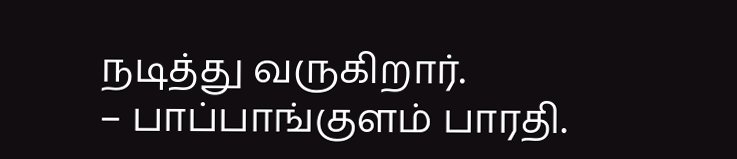நடித்து வருகிறார்.
– பாப்பாங்குளம் பாரதி.